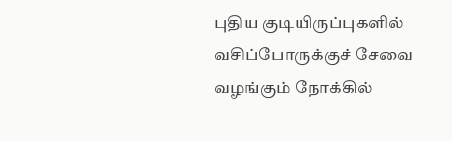புதிய குடியிருப்புகளில் வசிப்போருக்குச் சேவை வழங்கும் நோக்கில்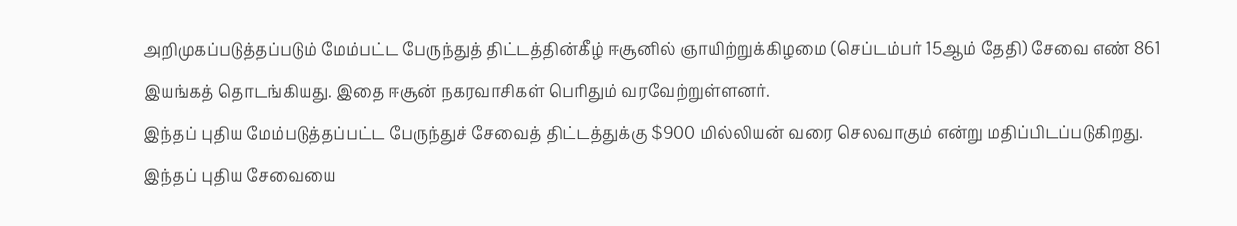அறிமுகப்படுத்தப்படும் மேம்பட்ட பேருந்துத் திட்டத்தின்கீழ் ஈசூனில் ஞாயிற்றுக்கிழமை (செப்டம்பர் 15ஆம் தேதி) சேவை எண் 861 இயங்கத் தொடங்கியது. இதை ஈசூன் நகரவாசிகள் பெரிதும் வரவேற்றுள்ளனர்.
இந்தப் புதிய மேம்படுத்தப்பட்ட பேருந்துச் சேவைத் திட்டத்துக்கு $900 மில்லியன் வரை செலவாகும் என்று மதிப்பிடப்படுகிறது.
இந்தப் புதிய சேவையை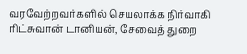வரவேற்றவர்களில் செயலாக்க நிர்வாகி ரிட்சுவான் டானியன், சேவைத் துறை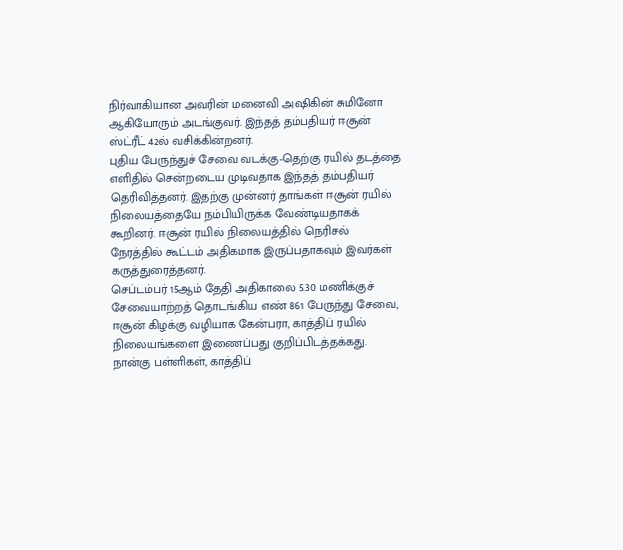நிர்வாகியான அவரின் மனைவி அஷிகின் சுமினோ ஆகியோரும் அடங்குவர். இந்தத் தம்பதியர் ஈசூன் ஸ்ட்ரீட் 42ல் வசிக்கின்றனர்.
புதிய பேருந்துச் சேவை வடக்கு-தெற்கு ரயில் தடத்தை எளிதில் சென்றடைய முடிவதாக இந்தத் தம்பதியர் தெரிவித்தனர். இதற்கு முன்னர் தாங்கள் ஈசூன் ரயில் நிலையத்தையே நம்பியிருக்க வேண்டியதாகக் கூறினர். ஈசூன் ரயில் நிலையத்தில் நெரிசல் நேரத்தில் கூட்டம் அதிகமாக இருப்பதாகவும் இவர்கள் கருத்துரைத்தனர்.
செப்டம்பர் 15ஆம் தேதி அதிகாலை 5.30 மணிக்குச் சேவையாற்றத் தொடங்கிய எண் 861 பேருந்து சேவை, ஈசூன் கிழக்கு வழியாக கேன்பரா, காத்திப் ரயில் நிலையங்களை இணைப்பது குறிப்பிடத்தக்கது.
நான்கு பள்ளிகள், காத்திப்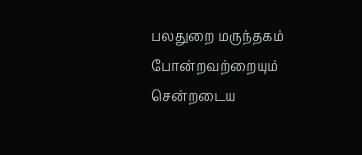பலதுறை மருந்தகம் போன்றவற்றையும் சென்றடைய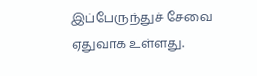இப்பேருந்துச் சேவை ஏதுவாக உள்ளது.